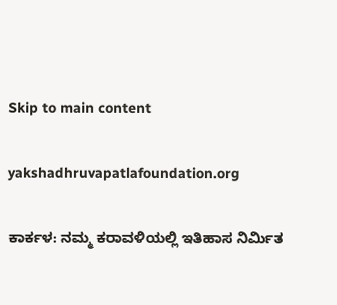Skip to main content

yakshadhruvapatlafoundation.org

ಕಾರ್ಕಳ: ನಮ್ಮ ಕರಾವಳಿಯಲ್ಲಿ ಇತಿಹಾಸ ನಿರ್ಮಿತ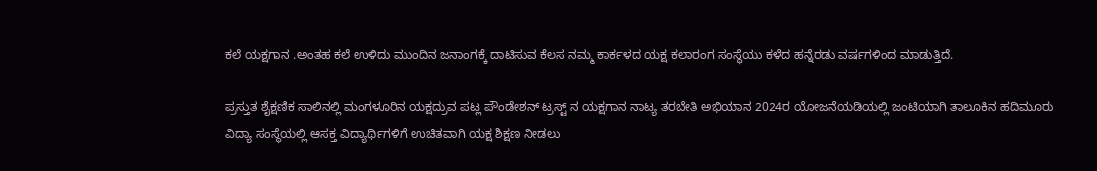ಕಲೆ ಯಕ್ಷಗಾನ .ಅಂತಹ ಕಲೆ ಉಳಿದು ಮುಂದಿನ ಜನಾಂಗಕ್ಕೆ ದಾಟಿಸುವ ಕೆಲಸ ನಮ್ಮ ಕಾರ್ಕಳದ ಯಕ್ಷ ಕಲಾರಂಗ ಸಂಸ್ಥೆಯು ಕಳೆದ ಹನ್ನೆರಡು ವರ್ಷಗಳಿಂದ ಮಾಡುತ್ತಿದೆ.

ಪ್ರಸ್ತುತ ಶೈಕ್ಷಣಿಕ ಸಾಲಿನಲ್ಲಿ ಮಂಗಳೂರಿನ ಯಕ್ಷದ್ರುವ ಪಟ್ಲ ಪೌಂಡೇಶನ್ ಟ್ರಸ್ಟ್ ನ ಯಕ್ಷಗಾನ ನಾಟ್ಯ ತರಬೇತಿ ಅಭಿಯಾನ 2024ರ ಯೋಜನೆಯಡಿಯಲ್ಲಿ ಜಂಟಿಯಾಗಿ ತಾಲೂಕಿನ ಹದಿಮೂರು ವಿದ್ಯಾ ಸಂಸ್ಥೆಯಲ್ಲಿ ಆಸಕ್ತ ವಿದ್ಯಾರ್ಥಿಗಳಿಗೆ ಉಚಿತವಾಗಿ ಯಕ್ಷ ಶಿಕ್ಷಣ ನೀಡಲು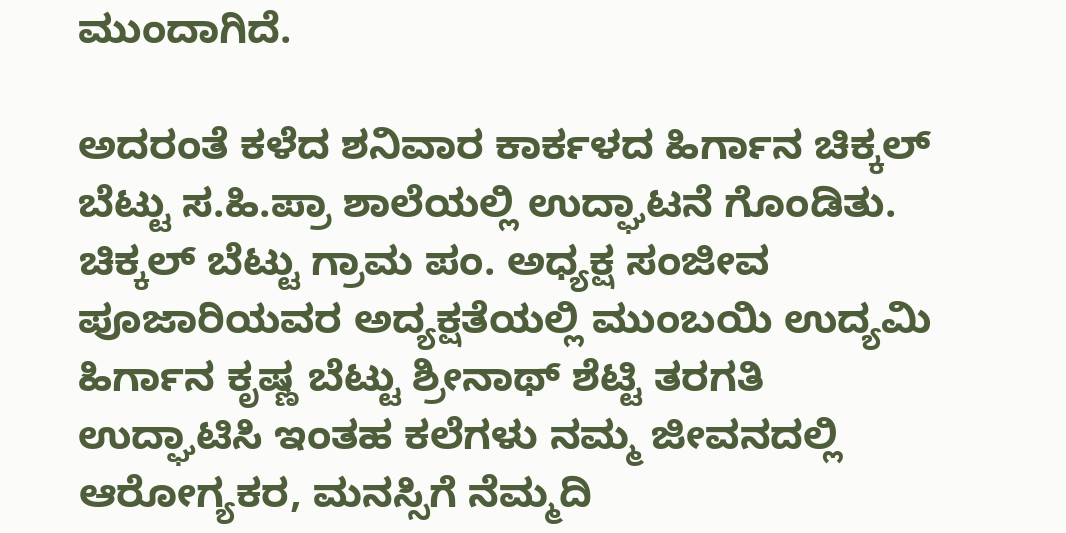ಮುಂದಾಗಿದೆ.

ಅದರಂತೆ ಕಳೆದ ಶನಿವಾರ ಕಾರ್ಕಳದ ಹಿರ್ಗಾನ ಚಿಕ್ಕಲ್ ಬೆಟ್ಟು ಸ.ಹಿ.ಪ್ರಾ ಶಾಲೆಯಲ್ಲಿ ಉದ್ಘಾಟನೆ ಗೊಂಡಿತು. ಚಿಕ್ಕಲ್ ಬೆಟ್ಟು ಗ್ರಾಮ ಪಂ. ಅಧ್ಯಕ್ಷ ಸಂಜೀವ ಪೂಜಾರಿಯವರ ಅದ್ಯಕ್ಷತೆಯಲ್ಲಿ ಮುಂಬಯಿ ಉದ್ಯಮಿ ಹಿರ್ಗಾನ ಕೃಷ್ಣ ಬೆಟ್ಟು ಶ್ರೀನಾಥ್ ಶೆಟ್ಟಿ ತರಗತಿ ಉದ್ಘಾಟಿಸಿ ಇಂತಹ ಕಲೆಗಳು ನಮ್ಮ ಜೀವನದಲ್ಲಿ ಆರೋಗ್ಯಕರ, ಮನಸ್ಸಿಗೆ ನೆಮ್ಮದಿ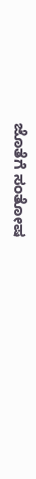ಜೊತೆಗೆ ಸಂತೋಷ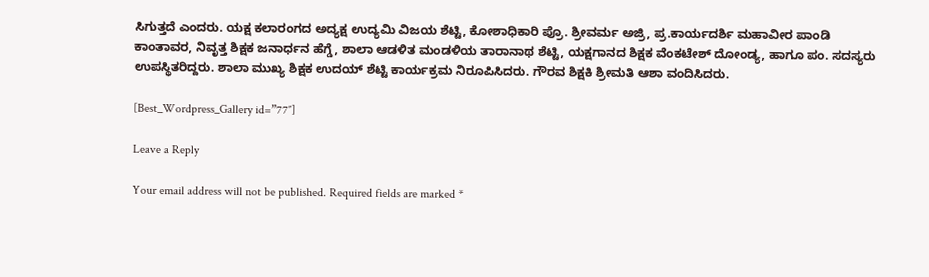ಸಿಗುತ್ತದೆ ಎಂದರು. ಯಕ್ಷ ಕಲಾರಂಗದ ಅದ್ಯಕ್ಷ ಉದ್ಯಮಿ ವಿಜಯ ಶೆಟ್ಟಿ, ಕೋಶಾಧಿಕಾರಿ ಪ್ರೊ. ಶ್ರೀವರ್ಮ ಅಜ್ರಿ, ಪ್ರ.ಕಾರ್ಯದರ್ಶಿ ಮಹಾವೀರ ಪಾಂಡಿ ಕಾಂತಾವರ, ನಿವೃತ್ತ ಶಿಕ್ಷಕ ಜನಾರ್ಧನ ಹೆಗ್ಡೆ, ಶಾಲಾ ಆಡಳಿತ ಮಂಡಳಿಯ ತಾರಾನಾಥ ಶೆಟ್ಟಿ, ಯಕ್ಷಗಾನದ ಶಿಕ್ಷಕ ವೆಂಕಟೇಶ್ ದೋಂಡ್ಯ, ಹಾಗೂ ಪಂ. ಸದಸ್ಯರು ಉಪಸ್ಥಿತರಿದ್ದರು. ಶಾಲಾ ಮುಖ್ಯ ಶಿಕ್ಷಕ ಉದಯ್ ಶೆಟ್ಟಿ ಕಾರ್ಯಕ್ರಮ ನಿರೂಪಿಸಿದರು. ಗೌರವ ಶಿಕ್ಷಕಿ ಶ್ರೀಮತಿ ಆಶಾ ವಂದಿಸಿದರು.

[Best_Wordpress_Gallery id=”77″]

Leave a Reply

Your email address will not be published. Required fields are marked *